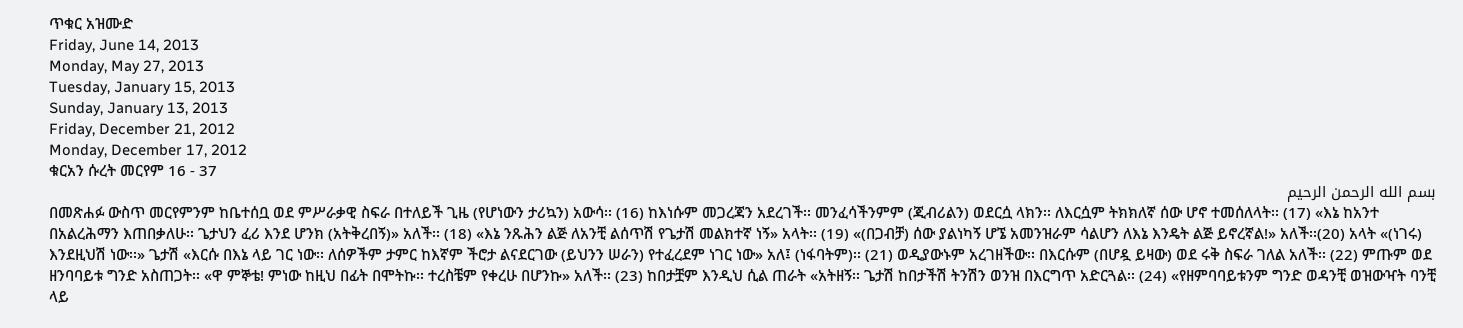ጥቁር አዝሙድ
Friday, June 14, 2013
Monday, May 27, 2013
Tuesday, January 15, 2013
Sunday, January 13, 2013
Friday, December 21, 2012
Monday, December 17, 2012
ቁርአን ሱረት መርየም 16 - 37
بسم الله الرحمن الرحيم
በመጽሐፉ ውስጥ መርየምንም ከቤተሰቧ ወደ ምሥራቃዊ ስፍራ በተለይች ጊዜ (የሆነውን ታሪኳን) አውሳ፡፡ (16) ከእነሱም መጋረጃን አደረገች፡፡ መንፈሳችንምም (ጂብሪልን) ወደርሷ ላክን፡፡ ለእርሷም ትክክለኛ ሰው ሆኖ ተመሰለላት፡፡ (17) «እኔ ከአንተ በአልረሕማን እጠበቃለሁ፡፡ ጌታህን ፈሪ እንደ ሆንክ (አትቅረበኝ)» አለች፡፡ (18) «እኔ ንጹሕን ልጅ ለአንቺ ልሰጥሽ የጌታሽ መልክተኛ ነኝ» አላት፡፡ (19) «(በጋብቻ) ሰው ያልነካኝ ሆኜ አመንዝራም ሳልሆን ለእኔ እንዴት ልጅ ይኖረኛል!» አለች፡፡(20) አላት «(ነገሩ) እንደዚህሽ ነው፡፡» ጌታሽ «እርሱ በእኔ ላይ ገር ነው፡፡ ለሰዎችም ታምር ከእኛም ችሮታ ልናደርገው (ይህንን ሠራን) የተፈረደም ነገር ነው» አለ፤ (ነፋባትም)፡፡ (21) ወዲያውኑም አረገዘችው፡፡ በእርሱም (በሆዷ ይዛው) ወደ ሩቅ ስፍራ ገለል አለች፡፡ (22) ምጡም ወደ ዘንባባይቱ ግንድ አስጠጋት፡፡ «ዋ ምኞቴ! ምነው ከዚህ በፊት በሞትኩ፡፡ ተረስቼም የቀረሁ በሆንኩ» አለች፡፡ (23) ከበታቿም እንዲህ ሲል ጠራት «አትዘኝ፡፡ ጌታሽ ከበታችሽ ትንሽን ወንዝ በእርግጥ አድርጓል፡፡ (24) «የዘምባባይቱንም ግንድ ወዳንቺ ወዝውዣት ባንቺ ላይ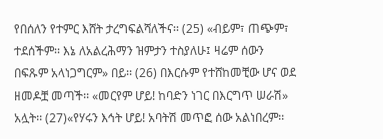የበሰለን የተምር እሸት ታረግፍልሻለችና፡፡ (25) «ብይም፣ ጠጭም፣ ተደሰችም፡፡ እኔ ለአልረሕማን ዝምታን ተስያለሁ፤ ዛሬም ሰውን በፍጹም አላነጋግርም» በይ፡፡ (26) በእርሱም የተሸከመቺው ሆና ወደ ዘመዶቿ መጣች፡፡ «መርየም ሆይ! ከባድን ነገር በእርግጥ ሠራሽ» አሏት፡፡ (27)«የሃሩን እኅት ሆይ! አባትሽ መጥፎ ሰው አልነበረም፡፡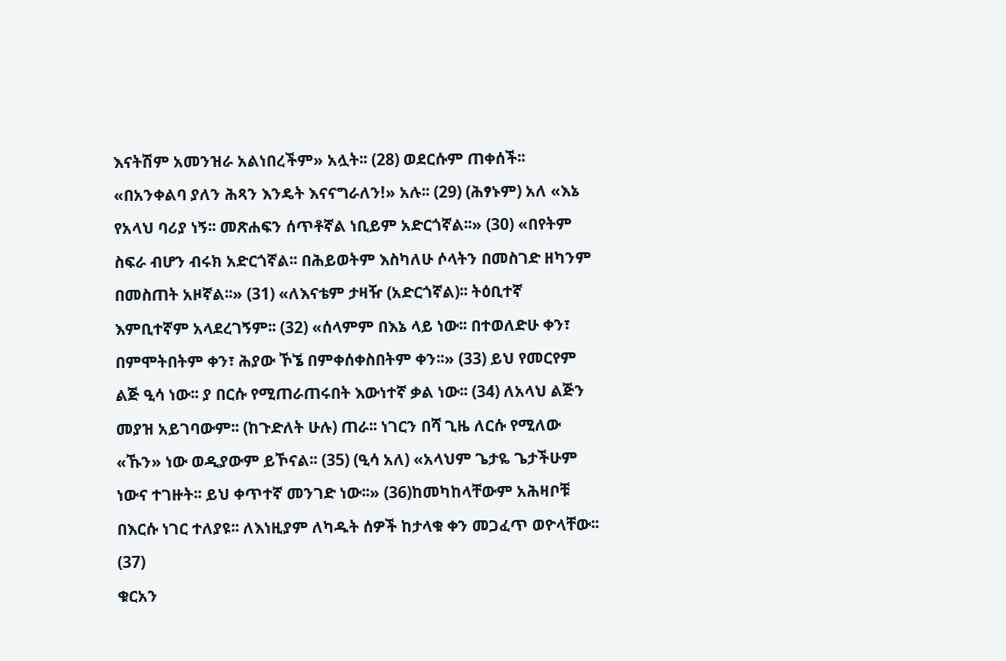እናትሽም አመንዝራ አልነበረችም» አሏት፡፡ (28) ወደርሱም ጠቀሰች፡፡ «በአንቀልባ ያለን ሕጻን እንዴት እናናግራለን!» አሉ፡፡ (29) (ሕፃኑም) አለ «እኔ የአላህ ባሪያ ነኝ፡፡ መጽሐፍን ሰጥቶኛል ነቢይም አድርጎኛል፡፡» (30) «በየትም ስፍራ ብሆን ብሩክ አድርጎኛል፡፡ በሕይወትም እስካለሁ ሶላትን በመስገድ ዘካንም በመስጠት አዞኛል፡፡» (31) «ለእናቴም ታዛዥ (አድርጎኛል)፡፡ ትዕቢተኛ እምቢተኛም አላደረገኝም፡፡ (32) «ሰላምም በእኔ ላይ ነው፡፡ በተወለድሁ ቀን፣ በምሞትበትም ቀን፣ ሕያው ኾኜ በምቀሰቀስበትም ቀን፡፡» (33) ይህ የመርየም ልጅ ዒሳ ነው፡፡ ያ በርሱ የሚጠራጠሩበት እውነተኛ ቃል ነው፡፡ (34) ለአላህ ልጅን መያዝ አይገባውም፡፡ (ከጉድለት ሁሉ) ጠራ፡፡ ነገርን በሻ ጊዜ ለርሱ የሚለው «ኹን» ነው ወዲያውም ይኾናል፡፡ (35) (ዒሳ አለ) «አላህም ጌታዬ ጌታችሁም ነውና ተገዙት፡፡ ይህ ቀጥተኛ መንገድ ነው፡፡» (36)ከመካከላቸውም አሕዛቦቹ በእርሱ ነገር ተለያዩ፡፡ ለእነዚያም ለካዱት ሰዎች ከታላቁ ቀን መጋፈጥ ወዮላቸው፡፡ (37)
ቁርአን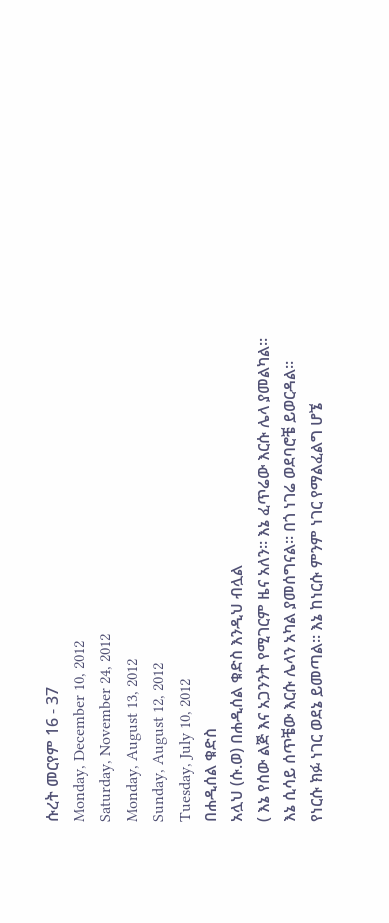ሱረት መርየም 16 - 37
Monday, December 10, 2012
Saturday, November 24, 2012
Monday, August 13, 2012
Sunday, August 12, 2012
Tuesday, July 10, 2012
በሐዲሰል ቁድስ
አሏህ (ሱ.ወ) በሐዲሰል ቁድስ እንዲህ ብሏል
( እኔ የሰው ልጅ እና አጋንንት የሚገርም ዜና አለን። እኔ ፈጥሬው እርሱ ሌላ ያመልካል። እኔ ሲሳይ ሰጥቼው እርሱ ሌላን አካል ያመሰግናል። በጎ ነገሬ ወደባሮቼ ይወርዳል። የነርሱ ክፉ ነገር ወደኔ ይመጣል። እኔ ከነርሱ ምንም ነገር የማልፈልግ ሆኜ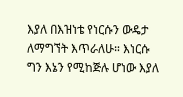እያለ በእዝነቴ የነርሱን ውዴታ ለማግኘት እጥራለሁ። እነርሱ ግን እኔን የሚከጅሉ ሆነው እያለ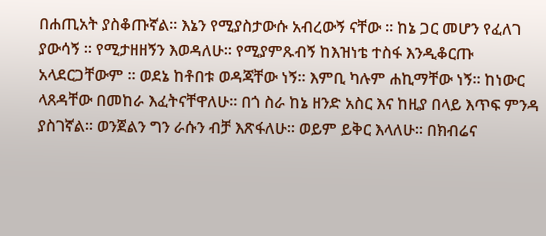በሐጢአት ያስቆጡኛል። እኔን የሚያስታውሱ አብረውኝ ናቸው ። ከኔ ጋር መሆን የፈለገ ያውሳኝ ። የሚታዘዘኝን እወዳለሁ። የሚያምጹብኝ ከእዝነቴ ተስፋ እንዲቆርጡ አላደርጋቸውም ። ወደኔ ከቶበቱ ወዳጃቸው ነኝ። እምቢ ካሉም ሐኪማቸው ነኝ። ከነውር ላጸዳቸው በመከራ እፈትናቸዋለሁ። በጎ ስራ ከኔ ዘንድ አስር እና ከዚያ በላይ እጥፍ ምንዳ ያስገኛል። ወንጀልን ግን ራሱን ብቻ እጽፋለሁ። ወይም ይቅር እላለሁ። በክብሬና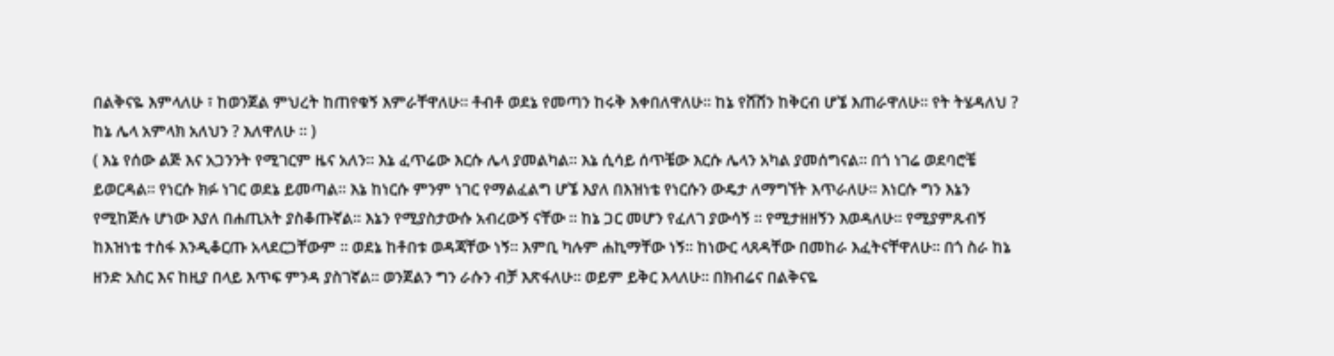በልቅናዬ እምላለሁ ፣ ከወንጀል ምህረት ከጠየቁኝ እምራቸዋለሁ። ቶብቶ ወደኔ የመጣን ከሩቅ እቀበለዋለሁ። ከኔ የሸሸን ከቅርብ ሆኜ እጠራዋለሁ። የት ትሄዳለህ ? ከኔ ሌላ አምላክ አለህን ? እለዋለሁ ። )
( እኔ የሰው ልጅ እና አጋንንት የሚገርም ዜና አለን። እኔ ፈጥሬው እርሱ ሌላ ያመልካል። እኔ ሲሳይ ሰጥቼው እርሱ ሌላን አካል ያመሰግናል። በጎ ነገሬ ወደባሮቼ ይወርዳል። የነርሱ ክፉ ነገር ወደኔ ይመጣል። እኔ ከነርሱ ምንም ነገር የማልፈልግ ሆኜ እያለ በእዝነቴ የነርሱን ውዴታ ለማግኘት እጥራለሁ። እነርሱ ግን እኔን የሚከጅሉ ሆነው እያለ በሐጢአት ያስቆጡኛል። እኔን የሚያስታውሱ አብረውኝ ናቸው ። ከኔ ጋር መሆን የፈለገ ያውሳኝ ። የሚታዘዘኝን እወዳለሁ። የሚያምጹብኝ ከእዝነቴ ተስፋ እንዲቆርጡ አላደርጋቸውም ። ወደኔ ከቶበቱ ወዳጃቸው ነኝ። እምቢ ካሉም ሐኪማቸው ነኝ። ከነውር ላጸዳቸው በመከራ እፈትናቸዋለሁ። በጎ ስራ ከኔ ዘንድ አስር እና ከዚያ በላይ እጥፍ ምንዳ ያስገኛል። ወንጀልን ግን ራሱን ብቻ እጽፋለሁ። ወይም ይቅር እላለሁ። በክብሬና በልቅናዬ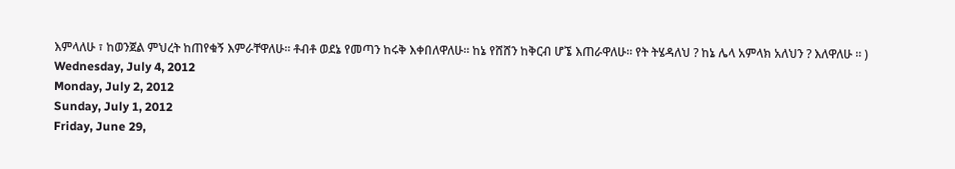እምላለሁ ፣ ከወንጀል ምህረት ከጠየቁኝ እምራቸዋለሁ። ቶብቶ ወደኔ የመጣን ከሩቅ እቀበለዋለሁ። ከኔ የሸሸን ከቅርብ ሆኜ እጠራዋለሁ። የት ትሄዳለህ ? ከኔ ሌላ አምላክ አለህን ? እለዋለሁ ። )
Wednesday, July 4, 2012
Monday, July 2, 2012
Sunday, July 1, 2012
Friday, June 29,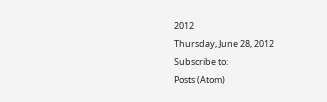2012
Thursday, June 28, 2012
Subscribe to:
Posts (Atom)